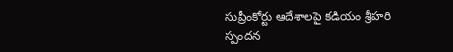సుప్రీంకోర్టు ఆదేశాలపై కడియం శ్రీహరి స్పందన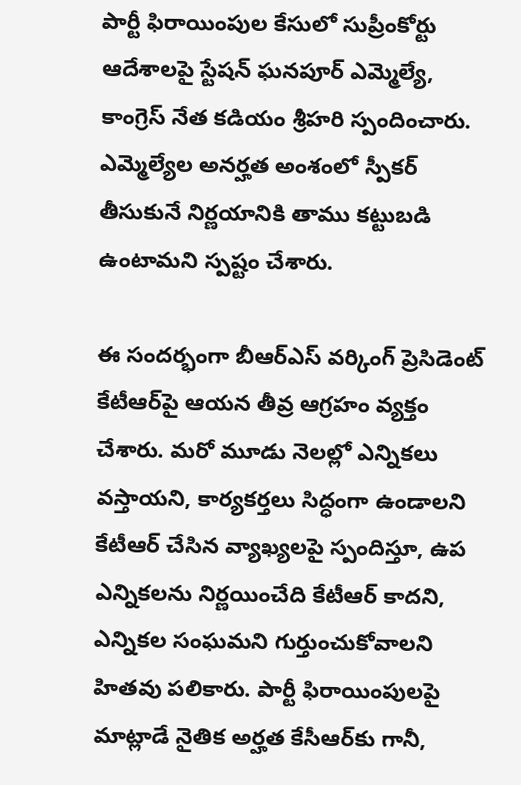పార్టీ ఫిరాయింపుల కేసులో సుప్రీంకోర్టు ఆదేశాలపై స్టేషన్ ఘనపూర్ ఎమ్మెల్యే, కాంగ్రెస్ నేత కడియం శ్రీహరి స్పందించారు. ఎమ్మెల్యేల అనర్హత అంశంలో స్పీకర్ తీసుకునే నిర్ణయానికి తాము కట్టుబడి ఉంటామని స్పష్టం చేశారు.

ఈ సందర్భంగా బీఆర్ఎస్ వర్కింగ్ ప్రెసిడెంట్ కేటీఆర్‌పై ఆయన తీవ్ర ఆగ్రహం వ్యక్తం చేశారు. మరో మూడు నెలల్లో ఎన్నికలు వస్తాయని, కార్యకర్తలు సిద్ధంగా ఉండాలని కేటీఆర్ చేసిన వ్యాఖ్యలపై స్పందిస్తూ, ఉప ఎన్నికలను నిర్ణయించేది కేటీఆర్ కాదని, ఎన్నికల సంఘమని గుర్తుంచుకోవాలని హితవు పలికారు. పార్టీ ఫిరాయింపులపై మాట్లాడే నైతిక అర్హత కేసీఆర్‌కు గానీ,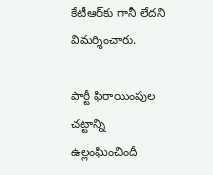కేటీఆర్‌కు గానీ లేదని విమర్శించారు.

పార్టీ ఫిరాయింపుల చట్టాన్ని ఉల్లంఘించిందీ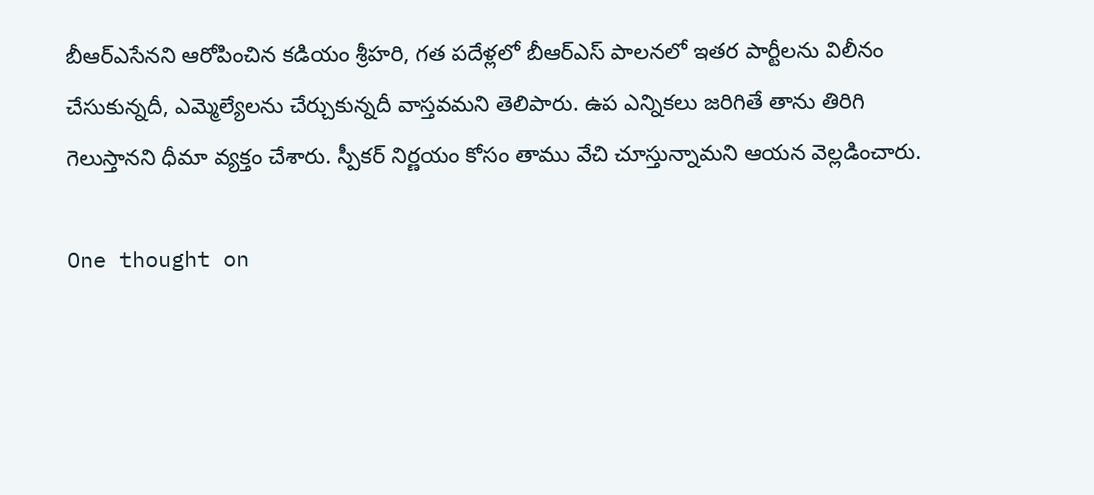బీఆర్ఎసేనని ఆరోపించిన కడియం శ్రీహరి, గత పదేళ్లలో బీఆర్ఎస్ పాలనలో ఇతర పార్టీలను విలీనం చేసుకున్నదీ, ఎమ్మెల్యేలను చేర్చుకున్నదీ వాస్తవమని తెలిపారు. ఉప ఎన్నికలు జరిగితే తాను తిరిగి గెలుస్తానని ధీమా వ్యక్తం చేశారు. స్పీకర్ నిర్ణయం కోసం తాము వేచి చూస్తున్నామని ఆయన వెల్లడించారు.

One thought on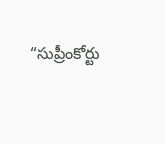“సుప్రీంకోర్టు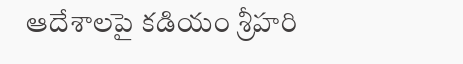ఆదేశాలపై కడియం శ్రీహరి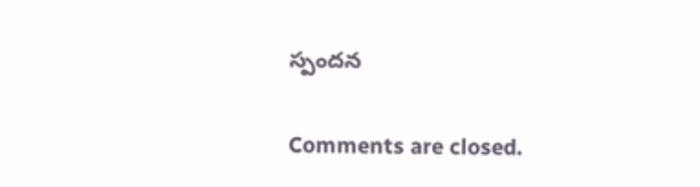స్పందన

Comments are closed.